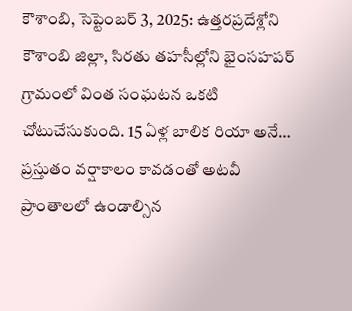కౌశాంబి, సెప్టెంబర్ 3, 2025: ఉత్తరప్రదేశ్లోని కౌశాంబి జిల్లా, సిరతు తహసీల్లోని భైంసహపర్ గ్రామంలో వింత సంఘటన ఒకటి చోటుచేసుకుంది. 15 ఏళ్ల బాలిక రియా అనే…
ప్రస్తుతం వర్షాకాలం కావడంతో అటవీ ప్రాంతాలలో ఉండాల్సిన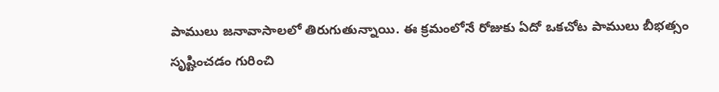పాములు జనావాసాలలో తిరుగుతున్నాయి. ఈ క్రమంలోనే రోజుకు ఏదో ఒకచోట పాములు బీభత్సం సృష్టించడం గురించి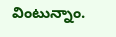వింటున్నాం.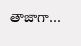తాజాగా…